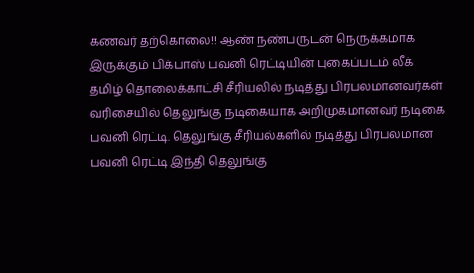கணவர் தற்கொலை!! ஆண் நண்பருடன் நெருக்கமாக இருக்கும் பிக்பாஸ் பவனி ரெட்டியின் புகைப்படம் லீக்
தமிழ் தொலைக்காட்சி சீரியலில் நடித்து பிரபலமானவர்கள் வரிசையில் தெலுங்கு நடிகையாக அறிமுகமானவர் நடிகை பவனி ரெட்டி. தெலுங்கு சீரியல்களில் நடித்து பிரபலமான பவனி ரெட்டி இந்தி தெலுங்கு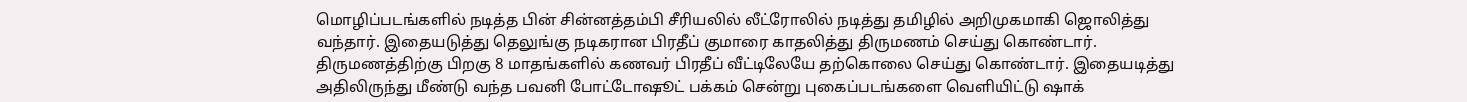மொழிப்படங்களில் நடித்த பின் சின்னத்தம்பி சீரியலில் லீட்ரோலில் நடித்து தமிழில் அறிமுகமாகி ஜொலித்து வந்தார். இதையடுத்து தெலுங்கு நடிகரான பிரதீப் குமாரை காதலித்து திருமணம் செய்து கொண்டார்.
திருமணத்திற்கு பிறகு 8 மாதங்களில் கணவர் பிரதீப் வீட்டிலேயே தற்கொலை செய்து கொண்டார். இதையடித்து அதிலிருந்து மீண்டு வந்த பவனி போட்டோஷூட் பக்கம் சென்று புகைப்படங்களை வெளியிட்டு ஷாக்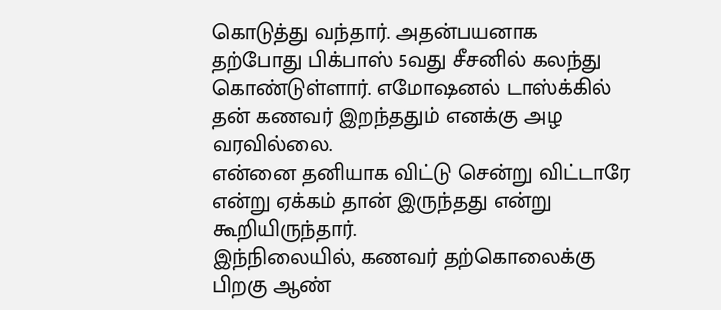கொடுத்து வந்தார். அதன்பயனாக தற்போது பிக்பாஸ் 5வது சீசனில் கலந்து கொண்டுள்ளார். எமோஷனல் டாஸ்க்கில் தன் கணவர் இறந்ததும் எனக்கு அழ வரவில்லை.
என்னை தனியாக விட்டு சென்று விட்டாரே என்று ஏக்கம் தான் இருந்தது என்று கூறியிருந்தார்.
இந்நிலையில், கணவர் தற்கொலைக்கு பிறகு ஆண்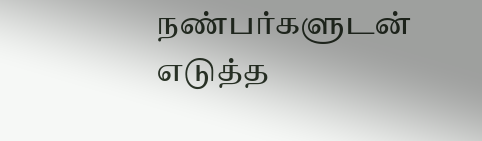நண்பர்களுடன் எடுத்த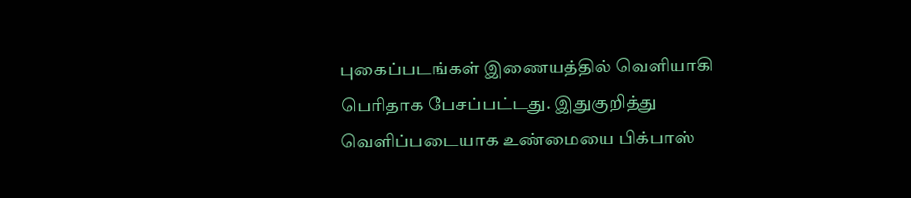புகைப்படங்கள் இணையத்தில் வெளியாகி பெரிதாக பேசப்பட்டது. இதுகுறித்து வெளிப்படையாக உண்மையை பிக்பாஸ்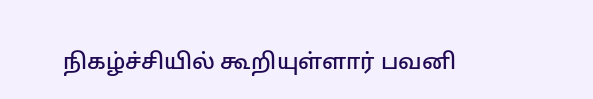நிகழ்ச்சியில் கூறியுள்ளார் பவனி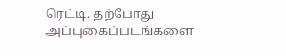ரெட்டி. தற்போது அப்புகைப்படங்களை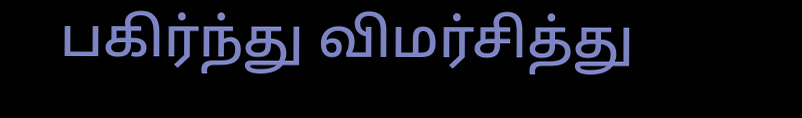பகிர்ந்து விமர்சித்து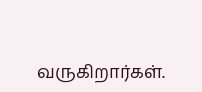வருகிறார்கள்.